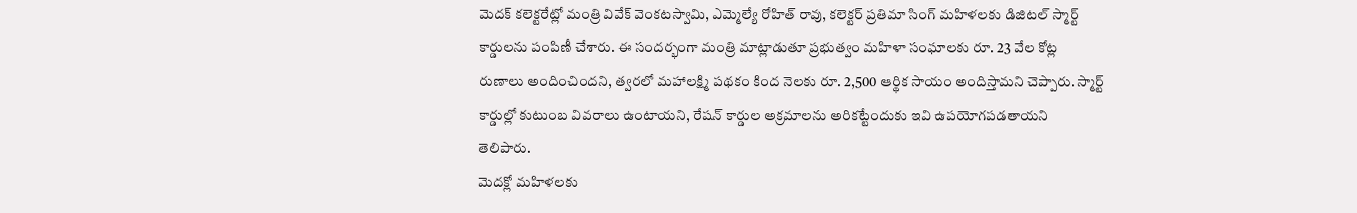మెదక్ కలెక్టరేట్లో మంత్రి వివేక్ వెంకటస్వామి, ఎమ్మెల్యే రోహిత్ రావు, కలెక్టర్ ప్రతిమా సింగ్ మహిళలకు డిజిటల్ స్మార్ట్ కార్డులను పంపిణీ చేశారు. ఈ సందర్భంగా మంత్రి మాట్లాడుతూ ప్రభుత్వం మహిళా సంఘాలకు రూ. 23 వేల కోట్ల రుణాలు అందించిందని, త్వరలో మహాలక్ష్మి పథకం కింద నెలకు రూ. 2,500 ఆర్థిక సాయం అందిస్తామని చెప్పారు. స్మార్ట్ కార్డుల్లో కుటుంబ వివరాలు ఉంటాయని, రేషన్ కార్డుల అక్రమాలను అరికట్టేందుకు ఇవి ఉపయోగపడతాయని తెలిపారు.
మెదక్లో మహిళలకు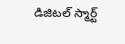డిజిటల్ స్మార్ట్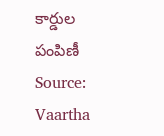కార్డుల పంపిణీ
Source: Vaartha